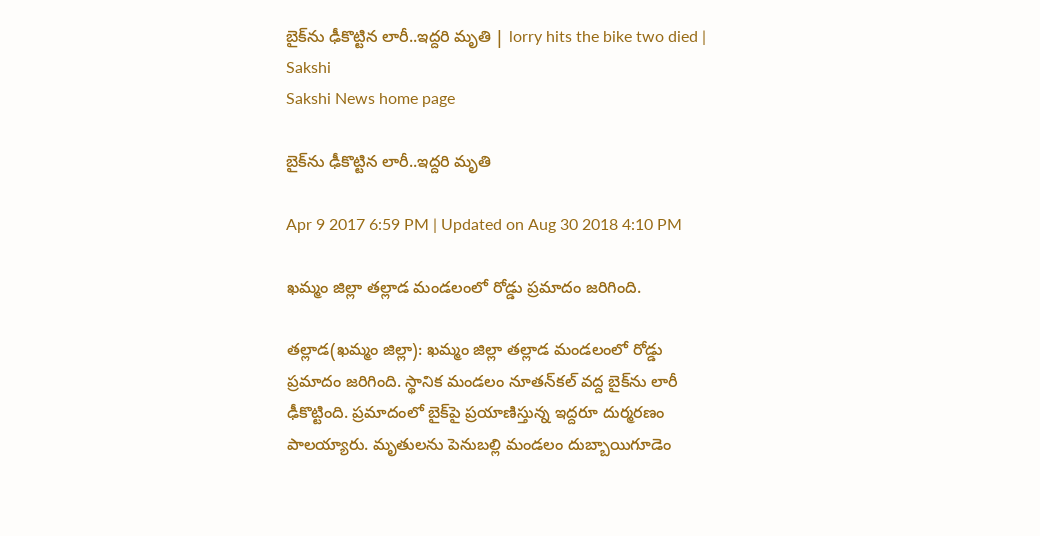బైక్‌ను ఢీకొట్టిన లారీ..ఇద్దరి మృతి | lorry hits the bike two died | Sakshi
Sakshi News home page

బైక్‌ను ఢీకొట్టిన లారీ..ఇద్దరి మృతి

Apr 9 2017 6:59 PM | Updated on Aug 30 2018 4:10 PM

ఖమ్మం జిల్లా తల్లాడ మండలంలో రోడ్డు ప్రమాదం జరిగింది.

తల్లాడ(ఖమ్మం జిల్లా): ఖమ్మం జిల్లా తల్లాడ మండలంలో రోడ్డు ప్రమాదం జరిగింది. స్థానిక మండలం నూతన్‌కల్‌ వద్ద బైక్‌ను లారీ ఢీకొట్టింది. ప్రమాదంలో బైక్‌పై ప్రయాణిస్తున్న ఇద్దరూ దుర్మరణం పాలయ్యారు. మృతులను పెనుబల్లి మండలం దుబ్బాయిగూడెం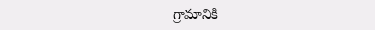గ్రామానికి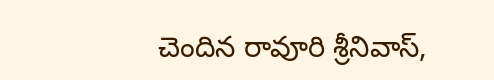చెందిన రావూరి శ్రీనివాస్‌,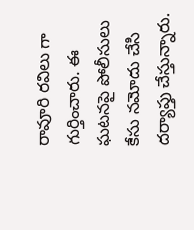రావూరి రవిలు గా గుర్తించారు. ఈ ఘటనపై పోలీసులు కేసు నమోదు చేసి దర్యాప్తు చేస్తున్నారు.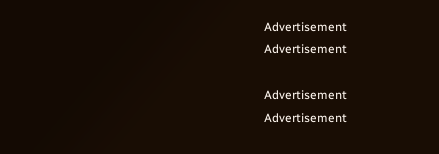Advertisement
Advertisement

Advertisement
Advertisement